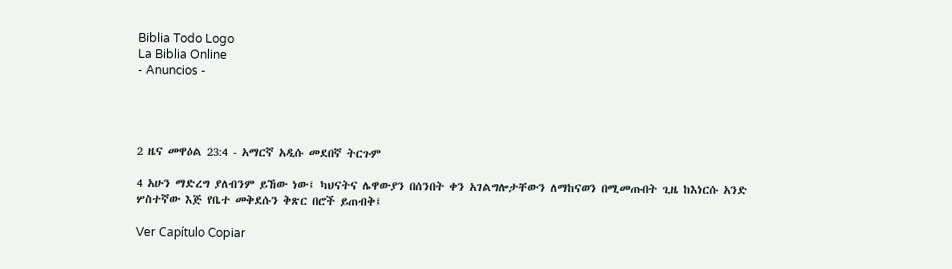Biblia Todo Logo
La Biblia Online
- Anuncios -




2 ዜና መዋዕል 23:4 - አማርኛ አዲሱ መደበኛ ትርጉም

4 አሁን ማድረግ ያለብንም ይኸው ነው፤ ካህናትና ሌዋውያን በሰንበት ቀን አገልግሎታቸውን ለማከናወን በሚመጡበት ጊዜ ከእነርሱ አንድ ሦስተኛው እጅ የቤተ መቅደሱን ቅጽር በሮች ይጠብቅ፤

Ver Capítulo Copiar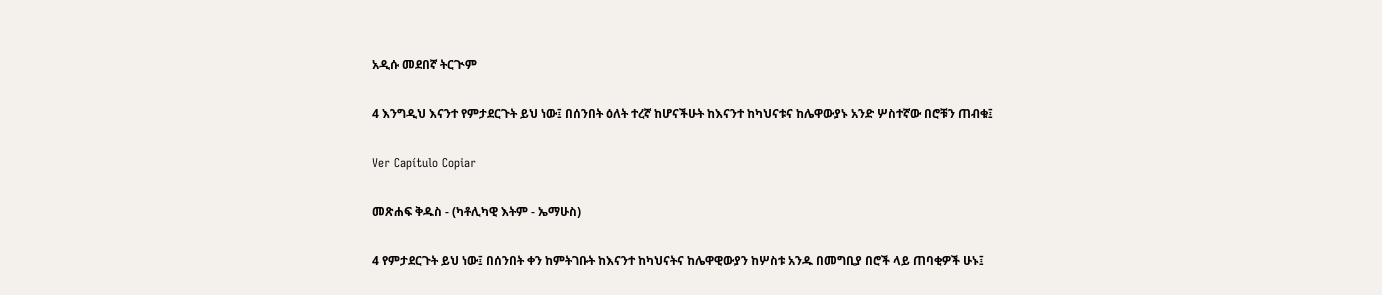አዲሱ መደበኛ ትርጒም

4 እንግዲህ እናንተ የምታደርጉት ይህ ነው፤ በሰንበት ዕለት ተረኛ ከሆናችሁት ከእናንተ ከካህናቱና ከሌዋውያኑ አንድ ሦስተኛው በሮቹን ጠብቁ፤

Ver Capítulo Copiar

መጽሐፍ ቅዱስ - (ካቶሊካዊ እትም - ኤማሁስ)

4 የምታደርጉት ይህ ነው፤ በሰንበት ቀን ከምትገቡት ከእናንተ ከካህናትና ከሌዋዊውያን ከሦስቱ አንዱ በመግቢያ በሮች ላይ ጠባቂዎች ሁኑ፤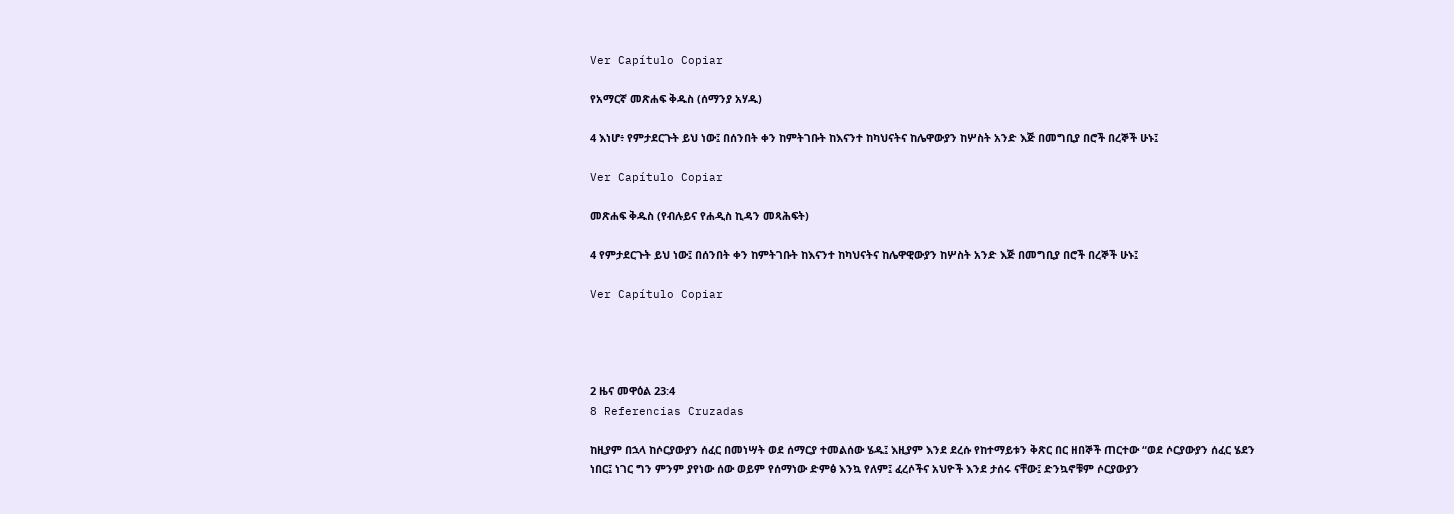Ver Capítulo Copiar

የአማርኛ መጽሐፍ ቅዱስ (ሰማንያ አሃዱ)

4 እነሆ፥ የምታደርጉት ይህ ነው፤ በሰንበት ቀን ከምትገቡት ከእናንተ ከካህናትና ከሌዋውያን ከሦስት አንድ እጅ በመግቢያ በሮች በረኞች ሁኑ፤

Ver Capítulo Copiar

መጽሐፍ ቅዱስ (የብሉይና የሐዲስ ኪዳን መጻሕፍት)

4 የምታደርጉት ይህ ነው፤ በሰንበት ቀን ከምትገቡት ከእናንተ ከካህናትና ከሌዋዊውያን ከሦስት አንድ እጅ በመግቢያ በሮች በረኞች ሁኑ፤

Ver Capítulo Copiar




2 ዜና መዋዕል 23:4
8 Referencias Cruzadas

ከዚያም በኋላ ከሶርያውያን ሰፈር በመነሣት ወደ ሰማርያ ተመልሰው ሄዱ፤ እዚያም እንደ ደረሱ የከተማይቱን ቅጽር በር ዘበኞች ጠርተው “ወደ ሶርያውያን ሰፈር ሄደን ነበር፤ ነገር ግን ምንም ያየነው ሰው ወይም የሰማነው ድምፅ እንኳ የለም፤ ፈረሶችና አህዮች እንደ ታሰሩ ናቸው፤ ድንኳኖቹም ሶርያውያን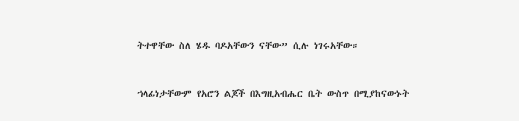ትተዋቸው ስለ ሄዱ ባዶአቸውን ናቸው” ሲሉ ነገሩአቸው።


ኀላፊነታቸውም የአሮን ልጆች በእግዚአብሔር ቤት ውስጥ በሚያከናውኑት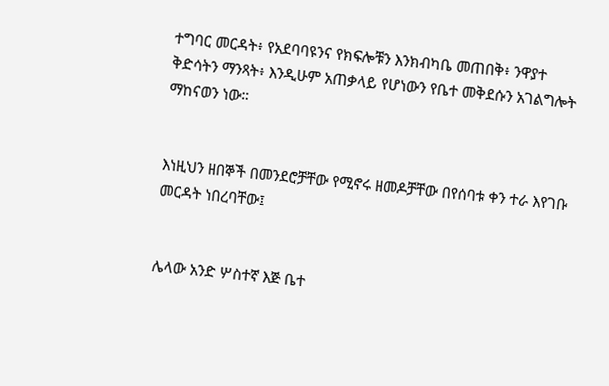ተግባር መርዳት፥ የአደባባዩንና የክፍሎቹን እንክብካቤ መጠበቅ፥ ንዋያተ ቅድሳትን ማንጻት፥ እንዲሁም አጠቃላይ የሆነውን የቤተ መቅደሱን አገልግሎት ማከናወን ነው።


እነዚህን ዘበኞች በመንደሮቻቸው የሚኖሩ ዘመዶቻቸው በየሰባቱ ቀን ተራ እየገቡ መርዳት ነበረባቸው፤


ሌላው አንድ ሦስተኛ እጅ ቤተ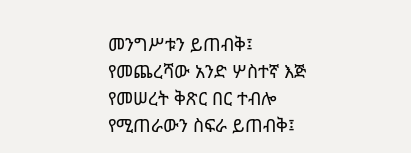መንግሥቱን ይጠብቅ፤ የመጨረሻው አንድ ሦስተኛ እጅ የመሠረት ቅጽር በር ተብሎ የሚጠራውን ስፍራ ይጠብቅ፤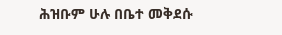ሕዝቡም ሁሉ በቤተ መቅደሱ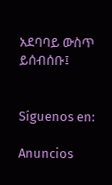አደባባይ ውስጥ ይሰብሰቡ፤


Síguenos en:

Anuncios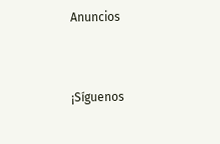Anuncios


¡Síguenos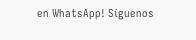en WhatsApp! Síguenos